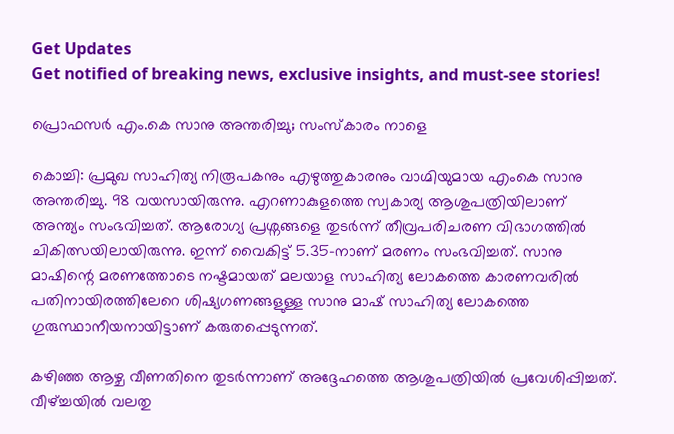Get Updates
Get notified of breaking news, exclusive insights, and must-see stories!

പ്രൊഫസര്‍ എം.കെ സാനു അന്തരിച്ചു; സംസ്‌കാരം നാളെ

കൊച്ചി: പ്രമുഖ സാഹിത്യ നിരൂപകനും എഴുത്തുകാരനും വാഗ്മിയുമായ എംകെ സാനു അന്തരിച്ചു. 98 വയസായിരുന്നു. എറണാകുളത്തെ സ്വകാര്യ ആശുപത്രിയിലാണ് അന്ത്യം സംഭവിച്ചത്. ആരോഗ്യ പ്രശ്നങ്ങളെ തുടര്‍ന്ന് തീവ്രപരിചരണ വിഭാഗത്തില്‍ ചികിത്സയിലായിരുന്നു. ഇന്ന് വൈകിട്ട് 5.35-നാണ് മരണം സംഭവിച്ചത്. സാനു മാഷിന്റെ മരണത്തോടെ നഷ്ടമായത് മലയാള സാഹിത്യ ലോകത്തെ കാരണവരില്‍ പതിനായിരത്തിലേറെ ശിഷ്യഗണങ്ങളുള്ള സാനു മാഷ് സാഹിത്യ ലോകത്തെ ഗുരുസ്ഥാനീയനായിട്ടാണ് കരുതപ്പെടുന്നത്.

കഴിഞ്ഞ ആഴ്ച വീണതിനെ തുടര്‍ന്നാണ് അദ്ദേഹത്തെ ആശുപത്രിയില്‍ പ്രവേശിപ്പിച്ചത്. വീഴ്ച്ചയില്‍ വലതു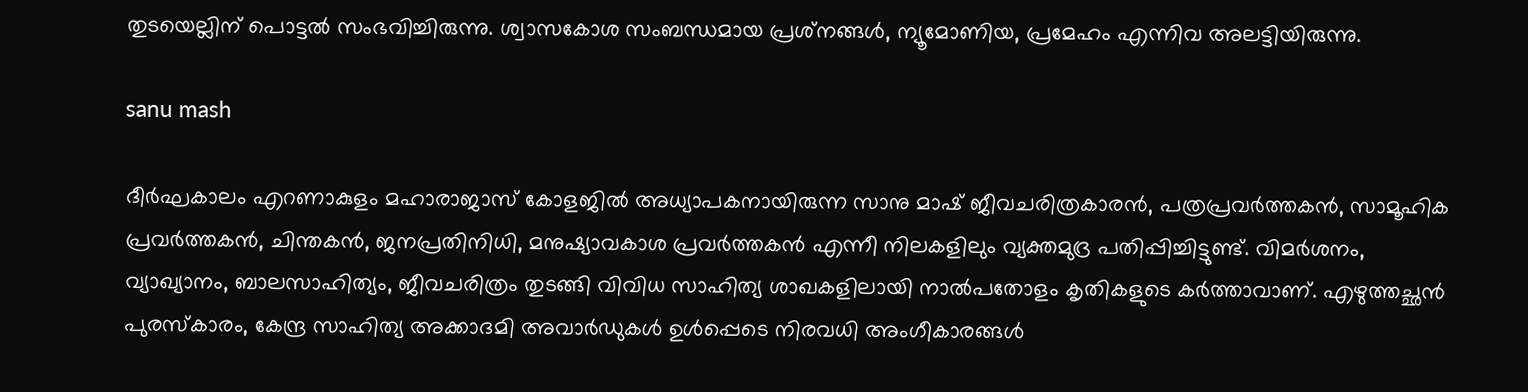തുടയെല്ലിന് പൊട്ടല്‍ സംഭവിച്ചിരുന്നു. ശ്വാസകോശ സംബന്ധമായ പ്രശ്‌നങ്ങള്‍, ന്യൂമോണിയ, പ്രമേഹം എന്നിവ അലട്ടിയിരുന്നു.

sanu mash

ദീര്‍ഘകാലം എറണാകുളം മഹാരാജാസ് കോളജില്‍ അധ്യാപകനായിരുന്ന സാനു മാഷ് ജീവചരിത്രകാരന്‍, പത്രപ്രവര്‍ത്തകന്‍, സാമൂഹിക പ്രവര്‍ത്തകന്‍, ചിന്തകന്‍, ജനപ്രതിനിധി, മനുഷ്യാവകാശ പ്രവര്‍ത്തകന്‍ എന്നീ നിലകളിലും വ്യക്തമുദ്ര പതിപ്പിച്ചിട്ടുണ്ട്. വിമര്‍ശനം, വ്യാഖ്യാനം, ബാലസാഹിത്യം, ജീവചരിത്രം തുടങ്ങി വിവിധ സാഹിത്യ ശാഖകളിലായി നാല്‍പതോളം കൃതികളുടെ കര്‍ത്താവാണ്. എഴുത്തച്ഛന്‍ പുരസ്‌കാരം, കേന്ദ്ര സാഹിത്യ അക്കാദമി അവാര്‍ഡുകള്‍ ഉള്‍പ്പെടെ നിരവധി അംഗീകാരങ്ങള്‍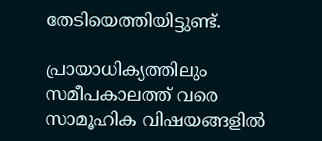തേടിയെത്തിയിട്ടുണ്ട്.

പ്രായാധിക്യത്തിലും സമീപകാലത്ത് വരെ സാമൂഹിക വിഷയങ്ങളില്‍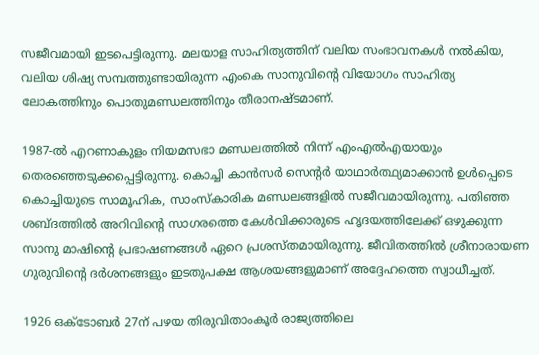സജീവമായി ഇടപെട്ടിരുന്നു. മലയാള സാഹിത്യത്തിന് വലിയ സംഭാവനകള്‍ നല്‍കിയ, വലിയ ശിഷ്യ സമ്പത്തുണ്ടായിരുന്ന എംകെ സാനുവിന്റെ വിയോഗം സാഹിത്യ ലോകത്തിനും പൊതുമണ്ഡലത്തിനും തീരാനഷ്ടമാണ്.

1987-ല്‍ എറണാകുളം നിയമസഭാ മണ്ഡലത്തില്‍ നിന്ന് എംഎല്‍എയായും തെരഞ്ഞെടുക്കപ്പെട്ടിരുന്നു. കൊച്ചി കാന്‍സര്‍ സെന്റര്‍ യാഥാര്‍ത്ഥ്യമാക്കാന്‍ ഉള്‍പ്പെടെ കൊച്ചിയുടെ സാമൂഹിക, സാംസ്‌കാരിക മണ്ഡലങ്ങളില്‍ സജീവമായിരുന്നു. പതിഞ്ഞ ശബ്ദത്തില്‍ അറിവിന്റെ സാഗരത്തെ കേള്‍വിക്കാരുടെ ഹൃദയത്തിലേക്ക് ഒഴുക്കുന്ന സാനു മാഷിന്റെ പ്രഭാഷണങ്ങള്‍ ഏറെ പ്രശസ്തമായിരുന്നു. ജീവിതത്തില്‍ ശ്രീനാരായണ ഗുരുവിന്റെ ദര്‍ശനങ്ങളും ഇടതുപക്ഷ ആശയങ്ങളുമാണ് അദ്ദേഹത്തെ സ്വാധീച്ചത്.

1926 ഒക്ടോബര്‍ 27ന് പഴയ തിരുവിതാംകൂര്‍ രാജ്യത്തിലെ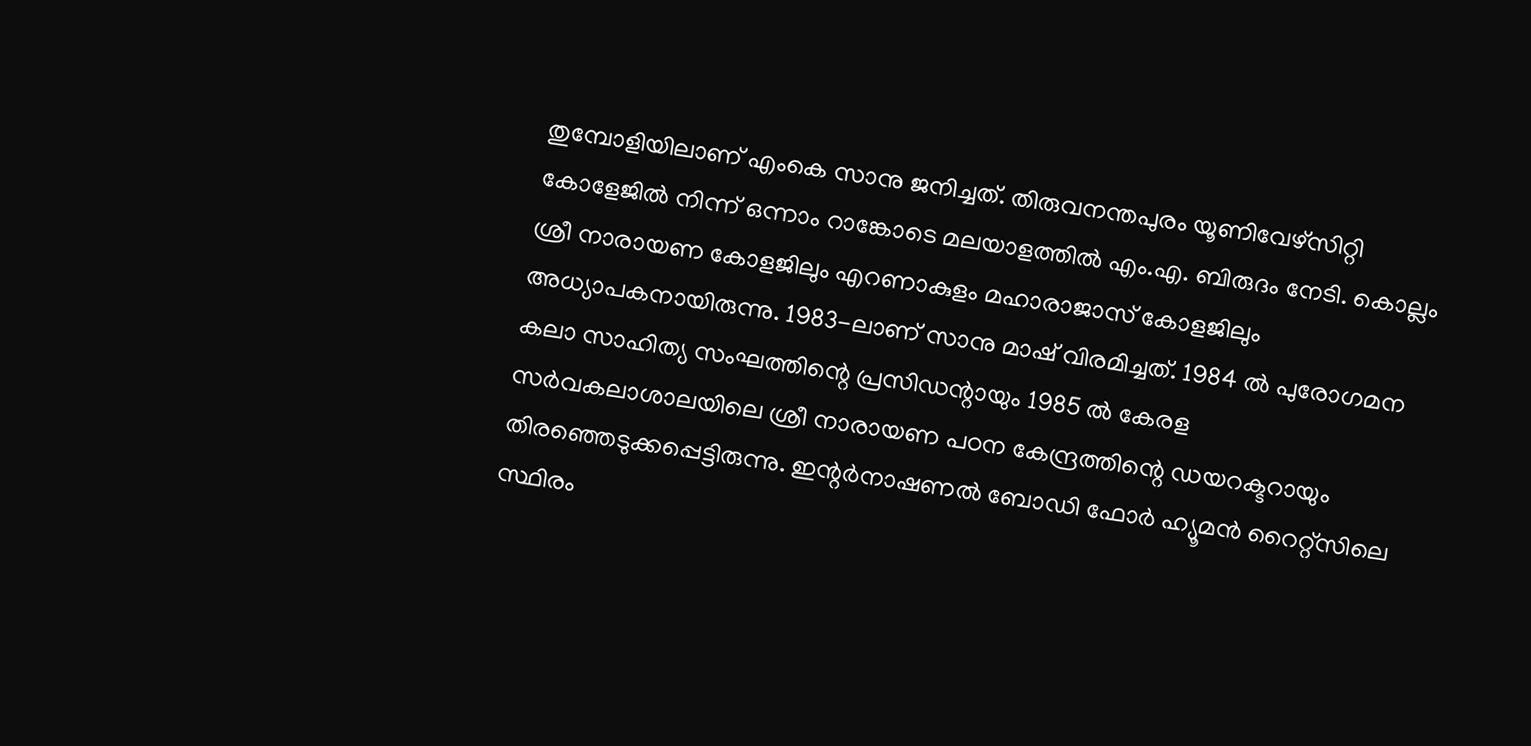തുമ്പോളിയിലാണ് എംകെ സാനു ജനിച്ചത്. തിരുവനന്തപുരം യൂണിവേഴ്‌സിറ്റി കോളേജില്‍ നിന്ന് ഒന്നാം റാങ്കോടെ മലയാളത്തില്‍ എം.എ. ബിരുദം നേടി. കൊല്ലം ശ്രീ നാരായണ കോളജിലും എറണാകുളം മഹാരാജാസ് കോളജിലും അധ്യാപകനായിരുന്നു. 1983-ലാണ് സാനു മാഷ് വിരമിച്ചത്. 1984 ല്‍ പുരോഗമന കലാ സാഹിത്യ സംഘത്തിന്റെ പ്രസിഡന്റായും 1985 ല്‍ കേരള സര്‍വകലാശാലയിലെ ശ്രീ നാരായണ പഠന കേന്ദ്രത്തിന്റെ ഡയറക്ടറായും തിരഞ്ഞെടുക്കപ്പെട്ടിരുന്നു. ഇന്റര്‍നാഷണല്‍ ബോഡി ഫോര്‍ ഹ്യൂമന്‍ റൈറ്റ്സിലെ സ്ഥിരം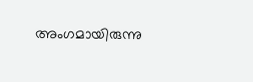അംഗമായിരുന്നു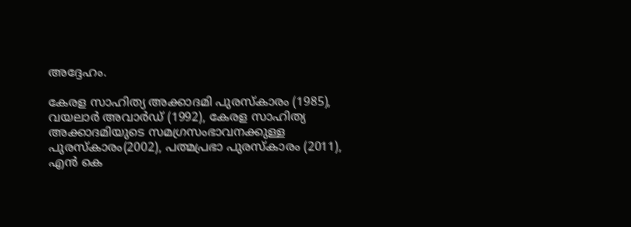അദ്ദേഹം.

കേരള സാഹിത്യ അക്കാദമി പുരസ്‌കാരം (1985), വയലാര്‍ അവാര്‍ഡ് (1992), കേരള സാഹിത്യ അക്കാദമിയുടെ സമഗ്രസംഭാവനക്കുള്ള പുരസ്‌കാരം(2002), പത്മപ്രഭാ പുരസ്‌കാരം (2011), എന്‍ കെ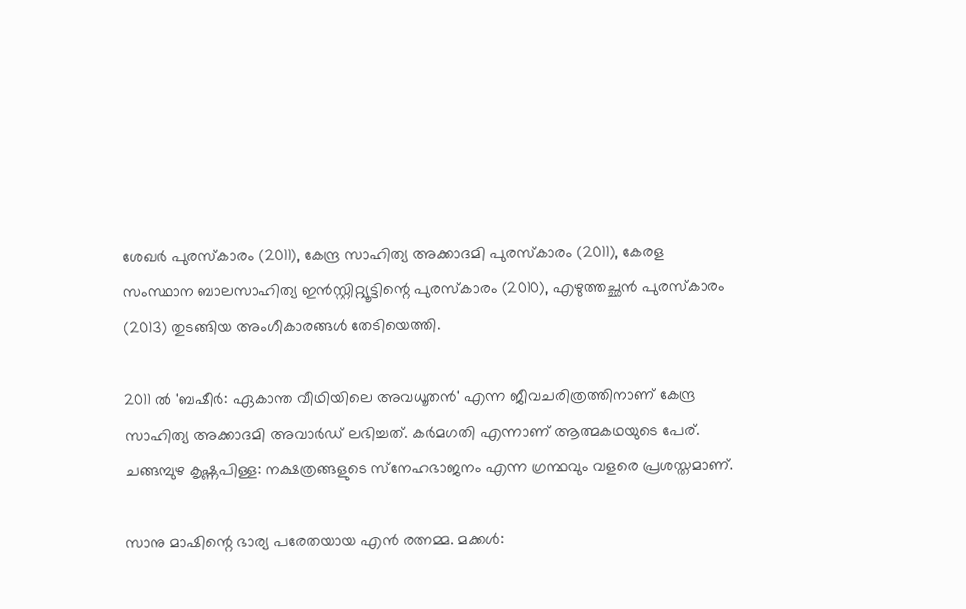ശേഖര്‍ പുരസ്‌കാരം (2011), കേന്ദ്ര സാഹിത്യ അക്കാദമി പുരസ്‌കാരം (2011), കേരള സംസ്ഥാന ബാലസാഹിത്യ ഇന്‍സ്റ്റിറ്റ്യൂട്ടിന്റെ പുരസ്‌കാരം (2010), എഴുത്തച്ഛന്‍ പുരസ്‌കാരം (2013) തുടങ്ങിയ അംഗീകാരങ്ങള്‍ തേടിയെത്തി.

2011 ല്‍ 'ബഷീര്‍: ഏകാന്ത വീഥിയിലെ അവധൂതന്‍' എന്ന ജീവചരിത്രത്തിനാണ് കേന്ദ്ര സാഹിത്യ അക്കാദമി അവാര്‍ഡ് ലഭിച്ചത്. കര്‍മഗതി എന്നാണ് ആത്മകഥയുടെ പേര്. ചങ്ങമ്പുഴ കൃഷ്ണപിള്ള: നക്ഷത്രങ്ങളുടെ സ്‌നേഹഭാജനം എന്ന ഗ്രന്ഥവും വളരെ പ്രശസ്തമാണ്.

സാനു മാഷിന്റെ ഭാര്യ പരേതയായ എന്‍ രത്നമ്മ. മക്കള്‍: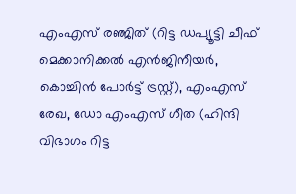എംഎസ് രഞ്ജിത് (റിട്ട ഡപ്യൂട്ടി ചീഫ് മെക്കാനിക്കല്‍ എന്‍ജിനീയര്‍, കൊച്ചിന്‍ പോര്‍ട്ട് ട്രസ്റ്റ്), എംഎസ് രേഖ, ഡോ എംഎസ് ഗീത (ഹിന്ദി വിഭാഗം റിട്ട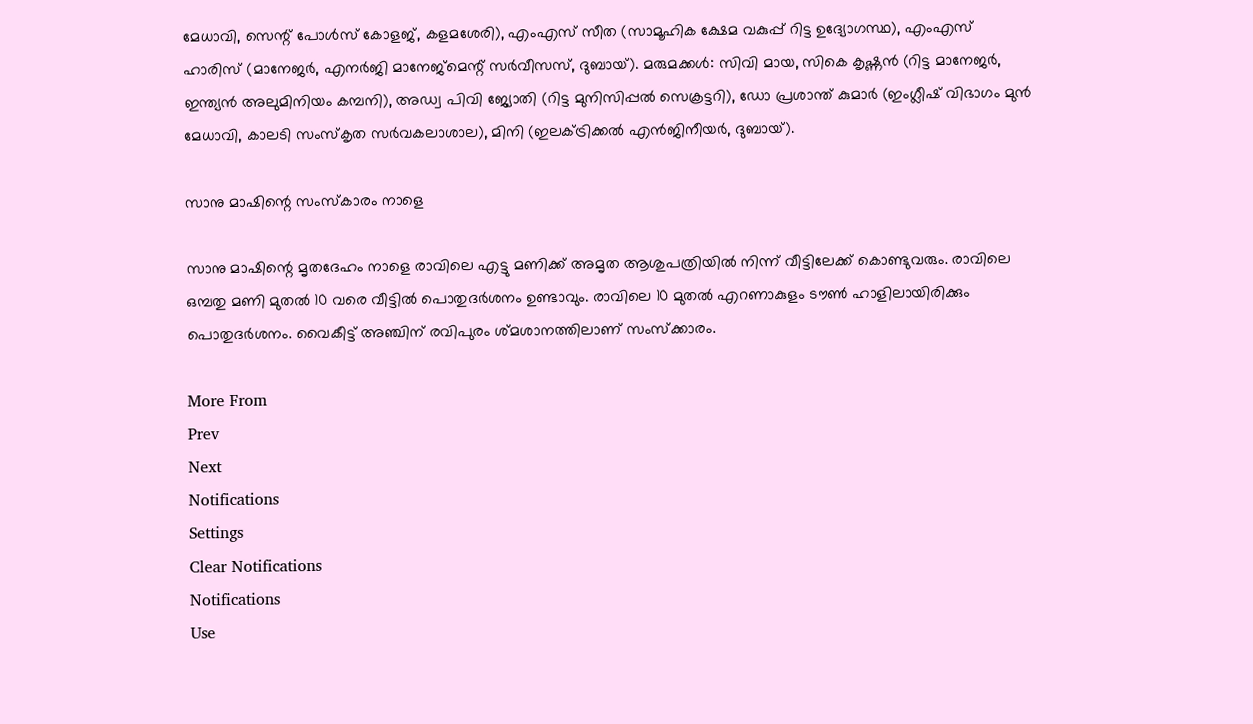മേധാവി, സെന്റ് പോള്‍സ് കോളജ്, കളമശേരി), എംഎസ് സീത (സാമൂഹിക ക്ഷേമ വകുപ്പ് റിട്ട ഉദ്യോഗസ്ഥ), എംഎസ് ഹാരിസ് (മാനേജര്‍, എനര്‍ജി മാനേജ്‌മെന്റ് സര്‍വീസസ്, ദുബായ്). മരുമക്കള്‍: സിവി മായ, സികെ കൃഷ്ണന്‍ (റിട്ട മാനേജര്‍, ഇന്ത്യന്‍ അലുമിനിയം കമ്പനി), അഡ്വ പിവി ജ്യോതി (റിട്ട മുനിസിപ്പല്‍ സെക്രട്ടറി), ഡോ പ്രശാന്ത് കുമാര്‍ (ഇംഗ്ലീഷ് വിഭാഗം മുന്‍ മേധാവി, കാലടി സംസ്‌കൃത സര്‍വകലാശാല), മിനി (ഇലക്ട്രിക്കല്‍ എന്‍ജിനീയര്‍, ദുബായ്).

സാനു മാഷിന്റെ സംസ്‌കാരം നാളെ

സാനു മാഷിന്റെ മൃതദേഹം നാളെ രാവിലെ എട്ടു മണിക്ക് അമൃത ആശുപത്രിയില്‍ നിന്ന് വീട്ടിലേക്ക് കൊണ്ടുവരും. രാവിലെ ഒമ്പതു മണി മുതല്‍ 10 വരെ വീട്ടില്‍ പൊതുദര്‍ശനം ഉണ്ടാവും. രാവിലെ 10 മുതല്‍ എറണാകുളം ടൗണ്‍ ഹാളിലായിരിക്കും പൊതുദര്‍ശനം. വൈകീട്ട് അഞ്ചിന് രവിപുരം ശ്മശാനത്തിലാണ് സംസ്‌ക്കാരം.

More From
Prev
Next
Notifications
Settings
Clear Notifications
Notifications
Use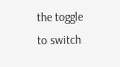the toggle to switch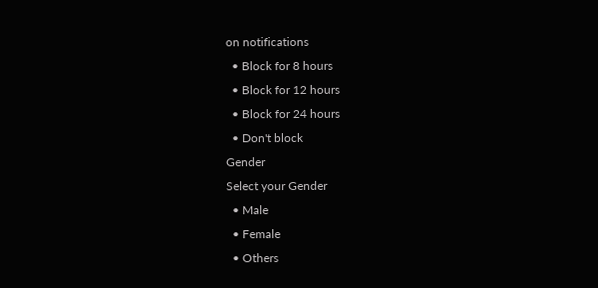on notifications
  • Block for 8 hours
  • Block for 12 hours
  • Block for 24 hours
  • Don't block
Gender
Select your Gender
  • Male
  • Female
  • Others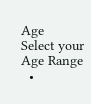Age
Select your Age Range
  •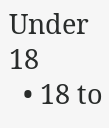Under 18
  • 18 to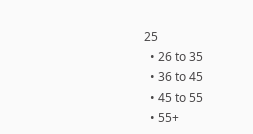25
  • 26 to 35
  • 36 to 45
  • 45 to 55
  • 55+